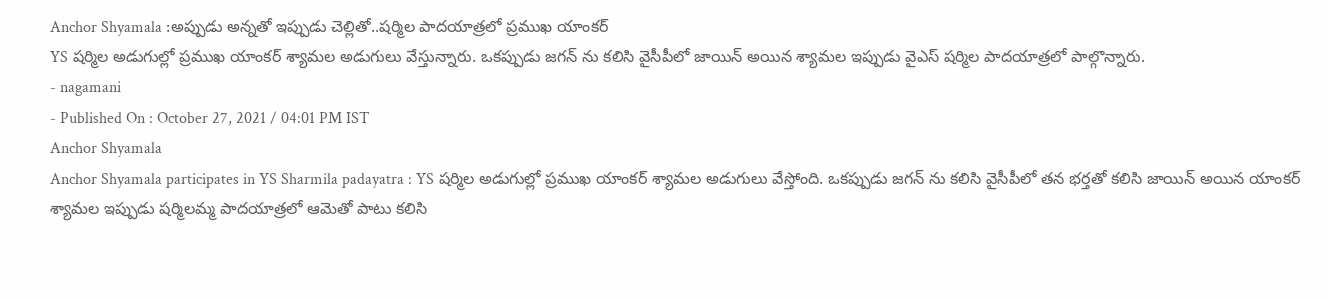Anchor Shyamala :అప్పుడు అన్నతో ఇప్పుడు చెల్లితో..షర్మిల పాదయాత్రలో ప్రముఖ యాంకర్
YS షర్మిల అడుగుల్లో ప్రముఖ యాంకర్ శ్యామల అడుగులు వేస్తున్నారు. ఒకప్పుడు జగన్ ను కలిసి వైసీపీలో జాయిన్ అయిన శ్యామల ఇప్పుడు వైఎస్ షర్మిల పాదయాత్రలో పాల్గొన్నారు.
- nagamani
- Published On : October 27, 2021 / 04:01 PM IST
Anchor Shyamala
Anchor Shyamala participates in YS Sharmila padayatra : YS షర్మిల అడుగుల్లో ప్రముఖ యాంకర్ శ్యామల అడుగులు వేస్తోంది. ఒకప్పుడు జగన్ ను కలిసి వైసీపీలో తన భర్తతో కలిసి జాయిన్ అయిన యాంకర్ శ్యామల ఇప్పుడు షర్మిలమ్మ పాదయాత్రలో ఆమెతో పాటు కలిసి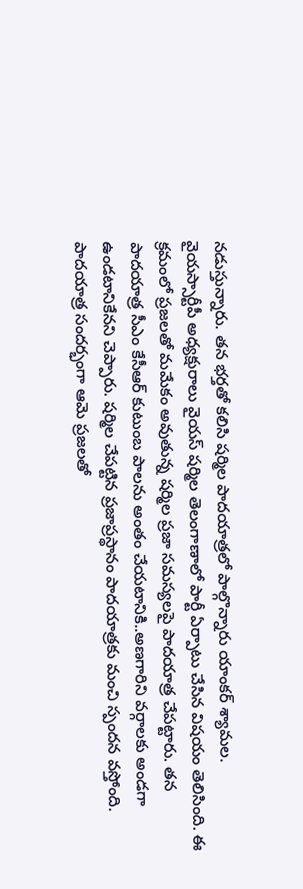నడుస్తున్నారు. తన భర్తతో కలిసి షర్మిల పాదయాత్రలో పాల్గొన్నారు యాంకర్ శ్యామల.
వైయస్సార్టీపీ అధ్యక్షురాలు వైయస్ షర్మిల తెలంగాణాలో పార్టీ ఏర్పాటు చేసిన విషయం తెలిసింది. ఈ క్రమంలో ప్రజలతో మమేకం అవుతున్న షర్మిల ప్రజా సమస్యలపై పాదయాత్ర చేపట్టారు. తన పాదయాత్ర సీఎం కేసీఆర్ కుటుంబ పాలను అంతం చేయటానికి..అణగారిని వర్గాలకు అండగా ఉండటానికేనని చెప్పారు. షర్మిల చేపట్టిన ప్రజాప్రస్థానం పాదయాత్రకు మంచి స్పందన వస్తోంది. పాదయాత్ర సందర్భంగా ఆమె ప్రజలతో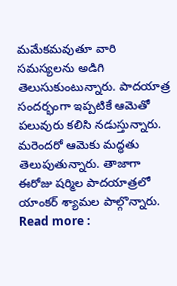మమేకమవుతూ వారి సమస్యలను అడిగి తెలుసుకుంటున్నారు. పాదయాత్ర సందర్భంగా ఇప్పటికే ఆమెతో పలువురు కలిసి నడుస్తున్నారు. మరెందరో ఆమెకు మద్ధతు తెలుపుతున్నారు. తాజాగా ఈరోజు షర్మిల పాదయాత్రలో యాంకర్ శ్యామల పాల్గొన్నారు.
Read more :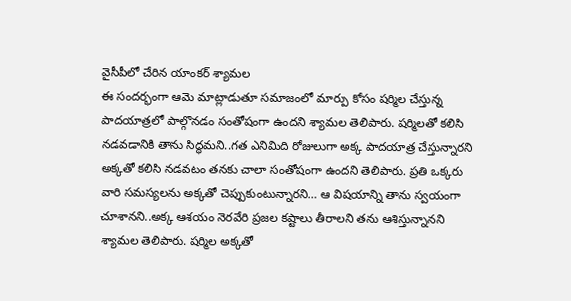వైసీపీలో చేరిన యాంకర్ శ్యామల
ఈ సందర్భంగా ఆమె మాట్లాడుతూ సమాజంలో మార్పు కోసం షర్మిల చేస్తున్న పాదయాత్రలో పాల్గొనడం సంతోషంగా ఉందని శ్యామల తెలిపారు. షర్మిలతో కలిసి నడవడానికి తాను సిద్ధమని..గత ఎనిమిది రోజులుగా అక్క పాదయాత్ర చేస్తున్నారని అక్కతో కలిసి నడవటం తనకు చాలా సంతోషంగా ఉందని తెలిపారు. ప్రతి ఒక్కరు వారి సమస్యలను అక్కతో చెప్పుకుంటున్నారని… ఆ విషయాన్ని తాను స్వయంగా చూశానని..అక్క ఆశయం నెరవేరి ప్రజల కష్టాలు తీరాలని తను ఆశిస్తున్నానని శ్యామల తెలిపారు. షర్మిల అక్కతో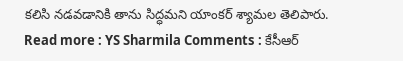కలిసి నడవడానికి తాను సిద్ధమని యాంకర్ శ్యామల తెలిపారు.
Read more : YS Sharmila Comments : కేసీఆర్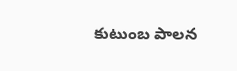కుటుంబ పాలన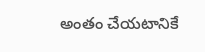అంతం చేయటానికే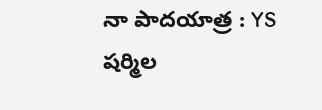నా పాదయాత్ర : YS షర్మిల